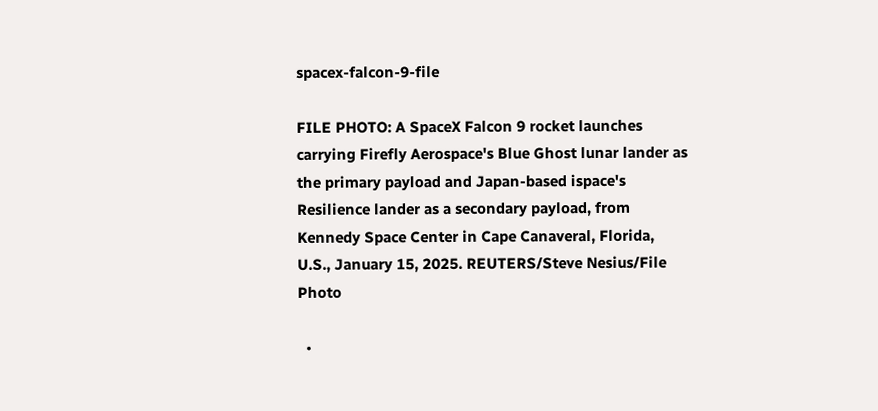spacex-falcon-9-file

FILE PHOTO: A SpaceX Falcon 9 rocket launches carrying Firefly Aerospace's Blue Ghost lunar lander as the primary payload and Japan-based ispace's Resilience lander as a secondary payload, from Kennedy Space Center in Cape Canaveral, Florida, U.S., January 15, 2025. REUTERS/Steve Nesius/File Photo

  •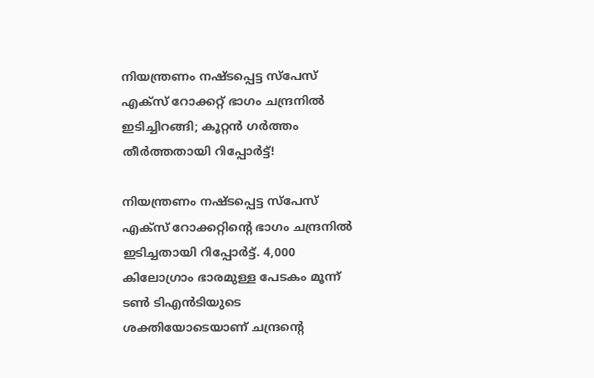നിയന്ത്രണം നഷ്ടപ്പെട്ട സ്പേസ് എക്സ് റോക്കറ്റ് ഭാഗം ചന്ദ്രനിൽ ഇടിച്ചിറങ്ങി; കൂറ്റൻ ഗർത്തം തീർത്തതായി റിപ്പോർട്ട്!

നിയന്ത്രണം നഷ്ടപ്പെട്ട സ്പേസ് എക്സ് റോക്കറ്റിന്റെ ഭാഗം ചന്ദ്രനിൽ ഇടിച്ചതായി റിപ്പോർട്ട്. 4,000 കിലോഗ്രാം ഭാരമുള്ള പേടകം മൂന്ന് ടൺ ടിഎൻടിയുടെ ശക്തിയോടെയാണ് ചന്ദ്രന്റെ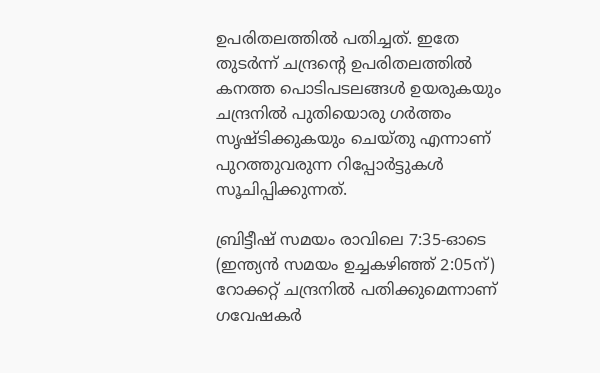ഉപരിതലത്തിൽ പതിച്ചത്. ഇതേ തുടര്‍ന്ന് ചന്ദ്രന്‍റെ ഉപരിതലത്തില്‍ കനത്ത പൊടിപടലങ്ങൾ ഉയരുകയും ചന്ദ്രനിൽ പുതിയൊരു ഗർത്തം സൃഷ്ടിക്കുകയും ചെയ്തു എന്നാണ് പുറത്തുവരുന്ന റിപ്പോര്‍ട്ടുകള്‍ സൂചിപ്പിക്കുന്നത്.

ബ്രിട്ടീഷ് സമയം രാവിലെ 7:35-ഓടെ (ഇന്ത്യൻ സമയം ഉച്ചകഴിഞ്ഞ് 2:05ന്) റോക്കറ്റ് ചന്ദ്രനിൽ പതിക്കുമെന്നാണ് ഗവേഷകർ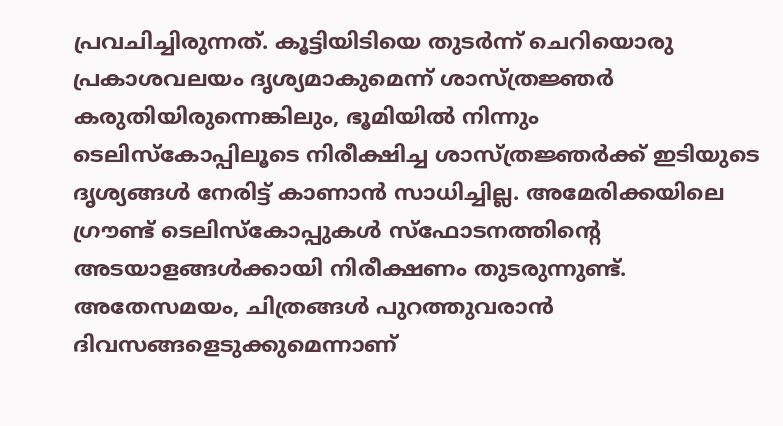പ്രവചിച്ചിരുന്നത്. കൂട്ടിയിടിയെ തുടർന്ന് ചെറിയൊരു പ്രകാശവലയം ദൃശ്യമാകുമെന്ന് ശാസ്ത്രജ്ഞർ കരുതിയിരുന്നെങ്കിലും, ഭൂമിയിൽ നിന്നും ടെലിസ്‌കോപ്പിലൂടെ നിരീക്ഷിച്ച ശാസ്ത്രജ്ഞർക്ക് ഇടിയുടെ ദൃശ്യങ്ങൾ നേരിട്ട് കാണാൻ സാധിച്ചില്ല. അമേരിക്കയിലെ ഗ്രൗണ്ട് ടെലിസ്‌കോപ്പുകൾ സ്ഫോടനത്തിന്‍റെ അടയാളങ്ങൾക്കായി നിരീക്ഷണം തുടരുന്നുണ്ട്. അതേസമയം, ചിത്രങ്ങൾ പുറത്തുവരാൻ ദിവസങ്ങളെടുക്കുമെന്നാണ്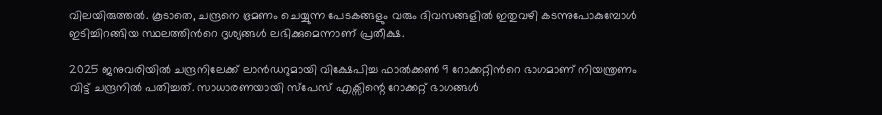വിലയിരുത്തൽ. കൂടാതെ, ചന്ദ്രനെ ഭ്രമണം ചെയ്യുന്ന പേടകങ്ങളും വരും ദിവസങ്ങളിൽ ഇതുവഴി കടന്നുപോകുമ്പോൾ ഇടിച്ചിറങ്ങിയ സ്ഥലത്തിന്‍റെ ദൃശ്യങ്ങള്‍ ലഭിക്കുമെന്നാണ് പ്രതീക്ഷ.

2025 ജനുവരിയിൽ ചന്ദ്രനിലേക്ക് ലാൻഡറുമായി വിക്ഷേപിച്ച ഫാൽക്കൺ 9 റോക്കറ്റിന്‍റെ ഭാഗമാണ് നിയന്ത്രണം വിട്ട് ചന്ദ്രനിൽ പതിച്ചത്. സാധാരണയായി സ്പേസ് എക്സിന്റെ റോക്കറ്റ് ഭാഗങ്ങൾ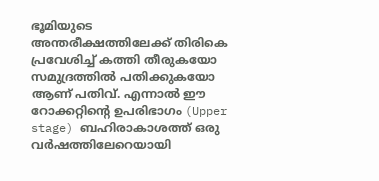ഭൂമിയുടെ അന്തരീക്ഷത്തിലേക്ക് തിരികെ പ്രവേശിച്ച് കത്തി തീരുകയോ സമുദ്രത്തിൽ പതിക്കുകയോ ആണ് പതിവ്. എന്നാൽ ഈ റോക്കറ്റിന്‍റെ ഉപരിഭാഗം (Upper stage) ബഹിരാകാശത്ത് ഒരു വർഷത്തിലേറെയായി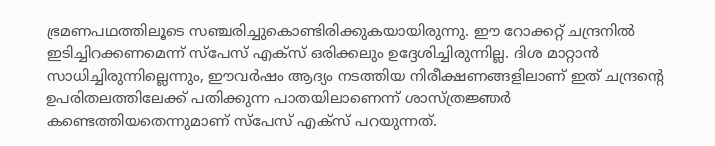ഭ്രമണപഥത്തിലൂടെ സഞ്ചരിച്ചുകൊണ്ടിരിക്കുകയായിരുന്നു. ഈ റോക്കറ്റ് ചന്ദ്രനിൽ ഇടിച്ചിറക്കണമെന്ന് സ്പേസ് എക്സ് ഒരിക്കലും ഉദ്ദേശിച്ചിരുന്നില്ല. ദിശ മാറ്റാൻ സാധിച്ചിരുന്നില്ലെന്നും, ഈവർഷം ആദ്യം നടത്തിയ നിരീക്ഷണങ്ങളിലാണ് ഇത് ചന്ദ്രന്റെ ഉപരിതലത്തിലേക്ക് പതിക്കുന്ന പാതയിലാണെന്ന് ശാസ്ത്രജ്ഞർ കണ്ടെത്തിയതെന്നുമാണ് സ്പേസ് എക്സ് പറയുന്നത്.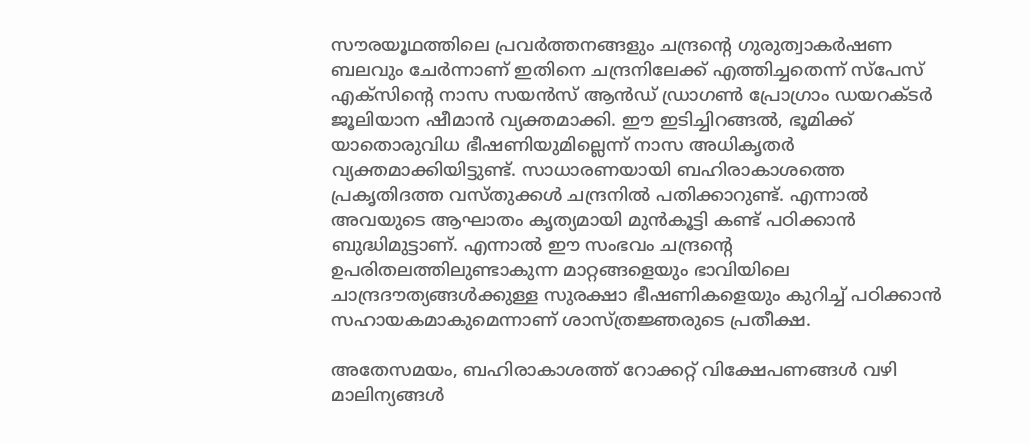സൗരയൂഥത്തിലെ പ്രവർത്തനങ്ങളും ചന്ദ്രന്‍റെ ഗുരുത്വാകർഷണ ബലവും ചേർന്നാണ് ഇതിനെ ചന്ദ്രനിലേക്ക് എത്തിച്ചതെന്ന് സ്പേസ് എക്സിന്‍റെ നാസ സയൻസ് ആൻഡ് ഡ്രാഗൺ പ്രോഗ്രാം ഡയറക്ടർ ജൂലിയാന ഷീമാൻ വ്യക്തമാക്കി. ഈ ഇടിച്ചിറങ്ങല്‍, ഭൂമിക്ക് യാതൊരുവിധ ഭീഷണിയുമില്ലെന്ന് നാസ അധികൃതർ വ്യക്തമാക്കിയിട്ടുണ്ട്. സാധാരണയായി ബഹിരാകാശത്തെ പ്രകൃതിദത്ത വസ്തുക്കൾ ചന്ദ്രനിൽ പതിക്കാറുണ്ട്. എന്നാല്‍ അവയുടെ ആഘാതം കൃത്യമായി മുൻകൂട്ടി കണ്ട് പഠിക്കാൻ ബുദ്ധിമുട്ടാണ്. എന്നാൽ ഈ സംഭവം ചന്ദ്രന്‍റെ ഉപരിതലത്തിലുണ്ടാകുന്ന മാറ്റങ്ങളെയും ഭാവിയിലെ ചാന്ദ്രദൗത്യങ്ങള്‍ക്കുള്ള സുരക്ഷാ ഭീഷണികളെയും കുറിച്ച് പഠിക്കാന്‍ സഹായകമാകുമെന്നാണ് ശാസ്ത്രജ്ഞരുടെ പ്രതീക്ഷ.

അതേസമയം, ബഹിരാകാശത്ത് റോക്കറ്റ് വിക്ഷേപണങ്ങൾ വഴി മാലിന്യങ്ങള്‍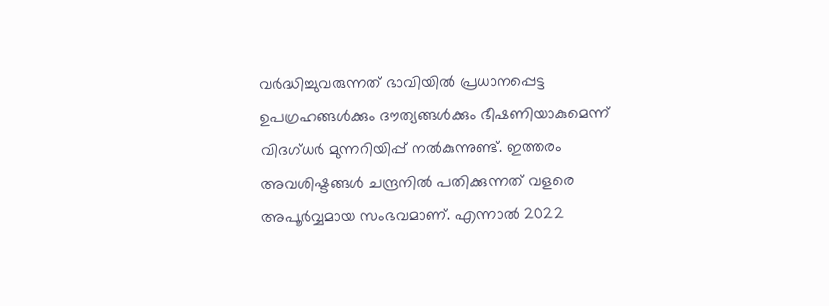വർദ്ധിച്ചുവരുന്നത് ഭാവിയിൽ പ്രധാനപ്പെട്ട ഉപഗ്രഹങ്ങൾക്കും ദൗത്യങ്ങള്‍ക്കും ഭീഷണിയാകുമെന്ന് വിദഗ്ധർ മുന്നറിയിപ്പ് നൽകുന്നുണ്ട്. ഇത്തരം അവശിഷ്ടങ്ങൾ ചന്ദ്രനിൽ പതിക്കുന്നത് വളരെ അപൂർവ്വമായ സംഭവമാണ്. എന്നാല്‍ 2022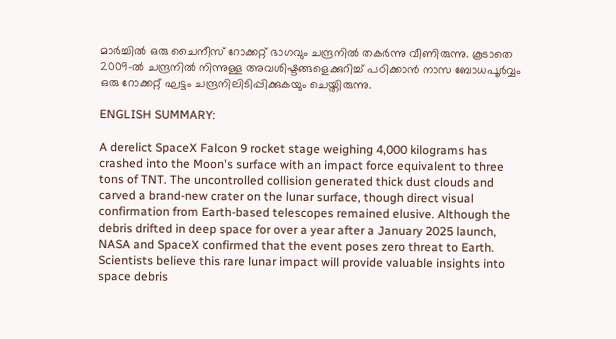മാർച്ചിൽ ഒരു ചൈനീസ് റോക്കറ്റ് ഭാഗവും ചന്ദ്രനിൽ തകർന്നു വീണിരുന്നു. കൂടാതെ 2009-ൽ ചന്ദ്രനിൽ നിന്നുള്ള അവശിഷ്ടങ്ങളെക്കുറിച്ച് പഠിക്കാൻ നാസ ബോധപൂർവ്വം ഒരു റോക്കറ്റ് ഘട്ടം ചന്ദ്രനിലിടിപ്പിക്കുകയും ചെയ്തിരുന്നു.

ENGLISH SUMMARY:

A derelict SpaceX Falcon 9 rocket stage weighing 4,000 kilograms has crashed into the Moon's surface with an impact force equivalent to three tons of TNT. The uncontrolled collision generated thick dust clouds and carved a brand-new crater on the lunar surface, though direct visual confirmation from Earth-based telescopes remained elusive. Although the debris drifted in deep space for over a year after a January 2025 launch, NASA and SpaceX confirmed that the event poses zero threat to Earth. Scientists believe this rare lunar impact will provide valuable insights into space debris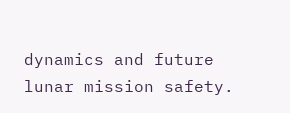dynamics and future lunar mission safety.